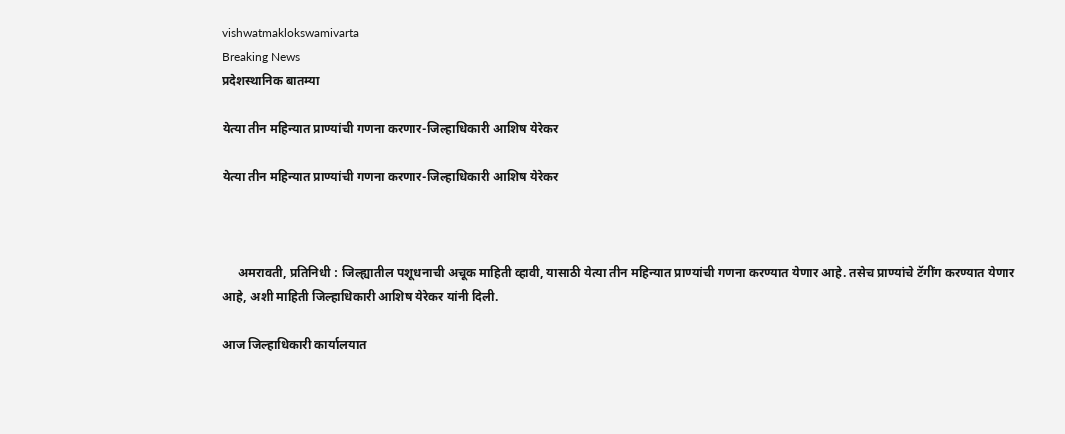vishwatmaklokswamivarta
Breaking News
प्रदेशस्थानिक बातम्या

येत्या तीन महिन्यात प्राण्यांची गणना करणार-जिल्हाधिकारी आशिष येरेकर

येत्या तीन महिन्यात प्राण्यांची गणना करणार-जिल्हाधिकारी आशिष येरेकर



     अमरावती, प्रतिनिधी : जिल्ह्यातील पशूधनाची अचूक माहिती व्हावी, यासाठी येत्या तीन महिन्यात प्राण्यांची गणना करण्यात येणार आहे. तसेच प्राण्यांचे टॅगींग करण्यात येणार आहे, अशी माहिती जिल्हाधिकारी आशिष येरेकर यांनी दिली.

आज जिल्हाधिकारी कार्यालयात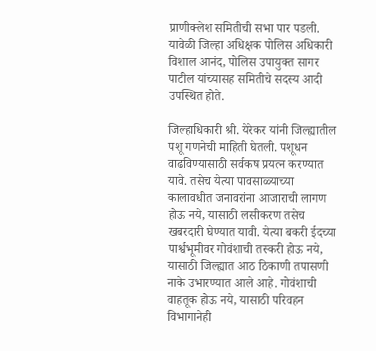प्राणीक्लेश समितीची सभा पार पडली. यावेळी जिल्हा अधिक्षक पोलिस अधिकारी विशाल आनंद, पोलिस उपायुक्त सागर पाटील यांच्यासह समितीचे सदस्य आदी उपस्थित होते.

जिल्हाधिकारी श्री. येरेकर यांनी जिल्ह्यातील पशू गणनेची माहिती घेतली. पशूधन वाढविण्यासाठी सर्वकष प्रयत्न करण्यात यावे. तसेच येत्या पावसाळ्याच्या कालावधीत जनावरांना आजाराची लागण होऊ नये, यासाठी लसीकरण तसेच खबरदारी घेण्यात यावी. येत्या बकरी ईदच्या पार्श्वभूमीवर गोवंशाची तस्करी होऊ नये, यासाठी जिल्ह्यात आठ ठिकाणी तपासणी नाके उभारण्यात आले आहे. गोवंशाची वाहतूक होऊ नये, यासाठी परिवहन विभागानेही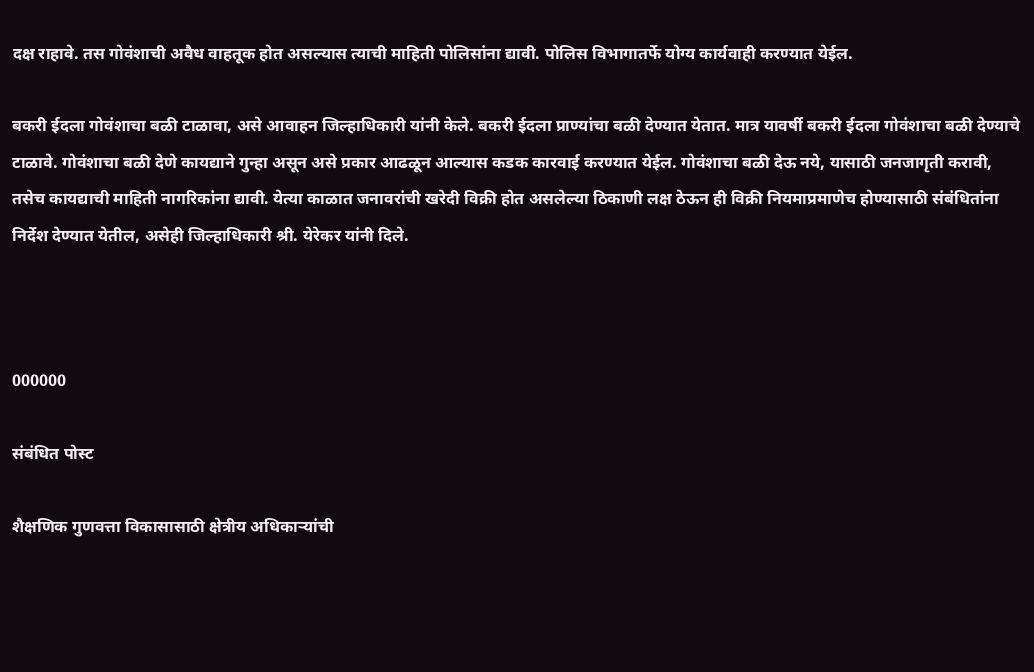दक्ष राहावे. तस गोवंशाची अवैध वाहतूक होत असल्यास त्याची माहिती पोलिसांना द्यावी. पोलिस विभागातर्फे योग्य कार्यवाही करण्यात येईल.

बकरी ईदला गोवंशाचा बळी टाळावा, असे आवाहन जिल्हाधिकारी यांनी केले. बकरी ईदला प्राण्यांचा बळी देण्यात येतात. मात्र यावर्षी बकरी ईदला गोवंशाचा बळी देण्याचे टाळावे. गोवंशाचा बळी देणे कायद्याने गुन्हा असून असे प्रकार आढळून आल्यास कडक कारवाई करण्यात येईल. गोवंशाचा बळी देऊ नये, यासाठी जनजागृती करावी, तसेच कायद्याची माहिती नागरिकांना द्यावी. येत्या काळात जनावरांची खरेदी विक्री होत असलेल्या ठिकाणी लक्ष ठेऊन ही विक्री नियमाप्रमाणेच होण्यासाठी संबंधितांना निर्देश देण्यात येतील, असेही जिल्हाधिकारी श्री. येरेकर यांनी दिले.



000000

संबंधित पोस्ट

शैक्षणिक गुणवत्ता विकासासाठी क्षेत्रीय अधिकाऱ्यांची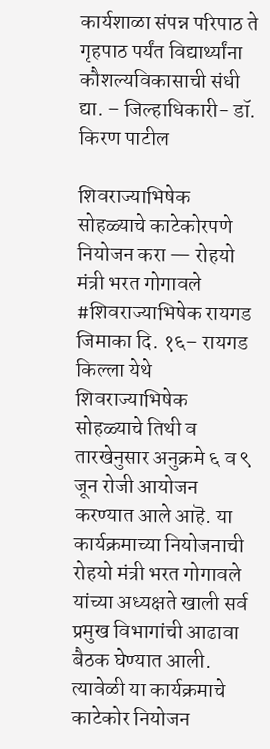कार्यशाळा संपन्न परिपाठ ते गृहपाठ पर्यंत विद्यार्थ्यांना कौशल्यविकासाची संधी द्या. – जिल्हाधिकारी- डॉ. किरण पाटील

शिवराज्याभिषेक सोहळ्याचे काटेकोरपणे नियोजन करा — रोहयो मंत्री भरत गोगावले #शिवराज्याभिषेक रायगड जिमाका दि. १६– रायगड किल्ला येथे शिवराज्याभिषेक सोहळ्याचे तिथी व तारखेनुसार अनुक्रमे ६ व ९ जून रोजी आयोजन करण्यात आले आहॆ. या कार्यक्रमाच्या नियोजनाची रोहयो मंत्री भरत गोगावले यांच्या अध्यक्षते खाली सर्व प्रमुख विभागांची आढावा बैठक घेण्यात आली. त्यावेळी या कार्यक्रमाचे काटेकोर नियोजन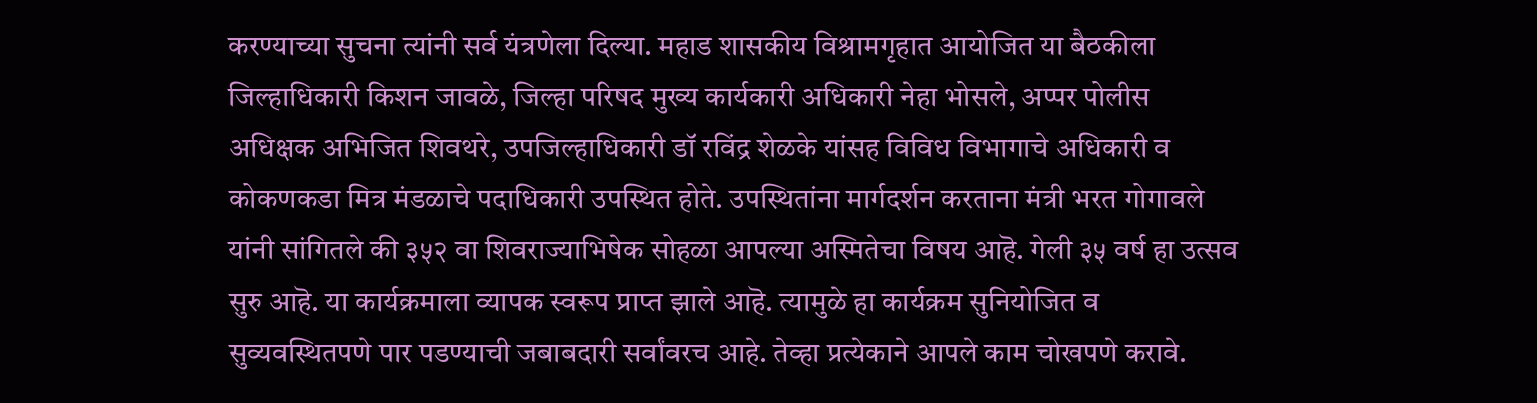करण्याच्या सुचना त्यांनी सर्व यंत्रणेला दिल्या. महाड शासकीय विश्रामगृहात आयोजित या बैठकीला जिल्हाधिकारी किशन जावळे, जिल्हा परिषद मुख्य कार्यकारी अधिकारी नेहा भोसले, अप्पर पोलीस अधिक्षक अभिजित शिवथरे, उपजिल्हाधिकारी डॉ रविंद्र शेळके यांसह विविध विभागाचे अधिकारी व कोकणकडा मित्र मंडळाचे पदाधिकारी उपस्थित होते. उपस्थितांना मार्गदर्शन करताना मंत्री भरत गोगावले यांनी सांगितले की ३५२ वा शिवराज्याभिषेक सोहळा आपल्या अस्मितेचा विषय आहॆ. गेली ३५ वर्ष हा उत्सव सुरु आहॆ. या कार्यक्रमाला व्यापक स्वरूप प्राप्त झाले आहॆ. त्यामुळे हा कार्यक्रम सुनियोजित व सुव्यवस्थितपणे पार पडण्याची जबाबदारी सर्वांवरच आहे. तेव्हा प्रत्येकाने आपले काम चोखपणे करावे.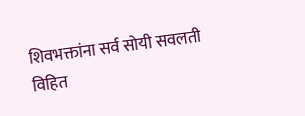शिवभक्तांना सर्व सोयी सवलती विहित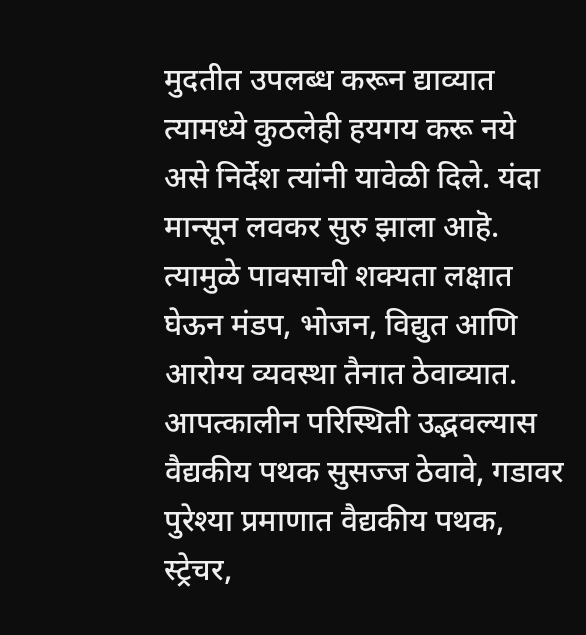मुदतीत उपलब्ध करून द्याव्यात त्यामध्ये कुठलेही हयगय करू नये असे निर्देश त्यांनी यावेळी दिले. यंदा मान्सून लवकर सुरु झाला आहॆ. त्यामुळे पावसाची शक्यता लक्षात घेऊन मंडप, भोजन, विद्युत आणि आरोग्य व्यवस्था तैनात ठेवाव्यात. आपत्कालीन परिस्थिती उद्भवल्यास वैद्यकीय पथक सुसज्ज ठेवावे, गडावर पुरेश्या प्रमाणात वैद्यकीय पथक, स्ट्रेचर,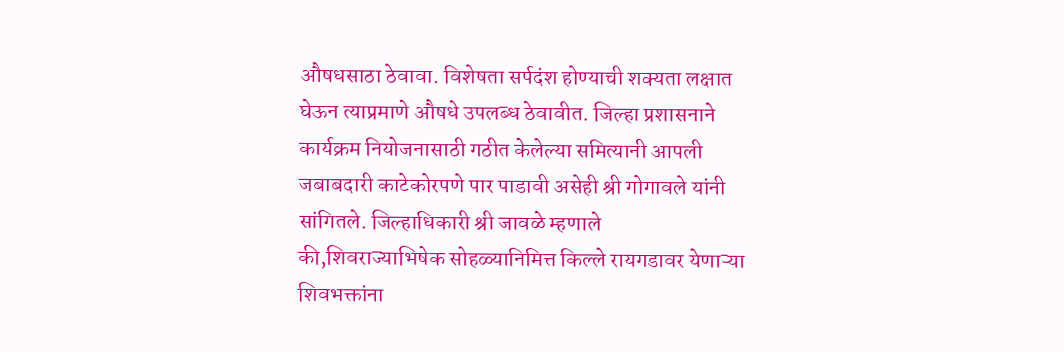औषधसाठा ठेवावा. विशेषता सर्पदंश होण्याची शक्यता लक्षात घेऊन त्याप्रमाणे औषधे उपलब्ध ठेवावीत. जिल्हा प्रशासनाने कार्यक्रम नियोजनासाठी गठीत केलेल्या समित्यानी आपली जबाबदारी काटेकोरपणे पार पाडावी असेही श्री गोगावले यांनी सांगितले. जिल्हाधिकारी श्री जावळे म्हणाले की,शिवराज्याभिषेक सोहळ्यानिमित्त किल्ले रायगडावर येणाऱ्या शिवभक्तांना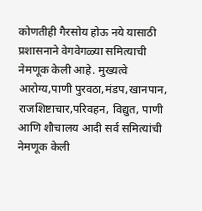कोणतीही गैरसोय होऊ नये यासाठी प्रशासनाने वेगवेगळ्या समित्याची नेमणूक केली आहे. मुख्यत्वे आरोग्य,पाणी पुरवठा,मंडप,खानपान, राजशिष्टाचार,परिवहन, विद्युत, पाणी आणि शौचालय आदी सर्व समित्यांची नेमणूक केली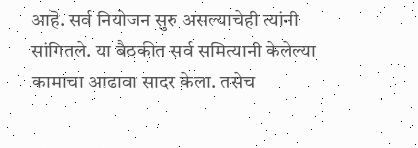आहॆ. सर्व नियोजन सुरु असल्याचेही त्यांनी सांगितले. या बैठकीत सर्व समित्यानी केलेल्या कामाचा आढावा सादर केला. तसेच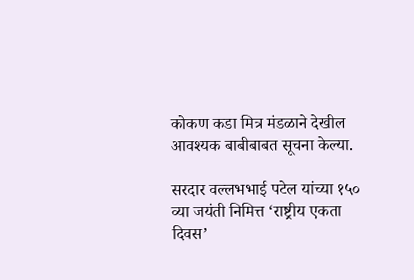कोकण कडा मित्र मंडळाने देखील आवश्यक बाबीबाबत सूचना केल्या.

सरदार वल्लभभाई पटेल यांच्या १५० व्या जयंती निमित्त ‘राष्ट्रीय एकता दिवस’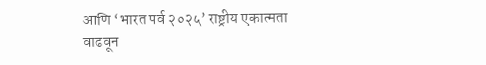आणि ‘भारत पर्व २०२५’ राष्ट्रीय एकात्मता वाढवून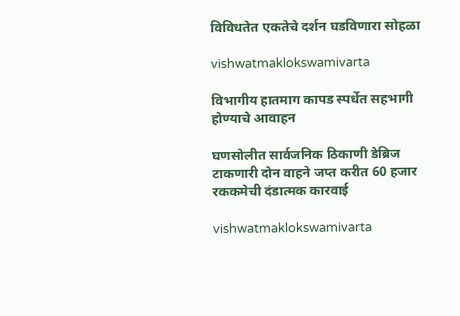विविधतेत एकतेचे दर्शन घडविणारा सोहळा

vishwatmaklokswamivarta

विभागीय हातमाग कापड स्पर्धेत सहभागी होण्याचे आवाहन

घणसोलीत सार्वजनिक ठिकाणी डेब्रिज टाकणारी दोन वाहने जप्त करीत 60 हजार रककमेची दंडात्मक कारवाई

vishwatmaklokswamivarta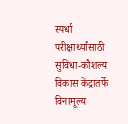स्पर्धा परीक्षार्थ्यांसाठी सुविधा-कौशल्य विकास केंद्रातर्फे विनामूल्य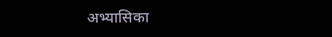अभ्यासिका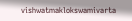vishwatmaklokswamivarta